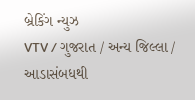બ્રેકિંગ ન્યુઝ
VTV / ગુજરાત / અન્ય જિલ્લા / આડાસંબધથી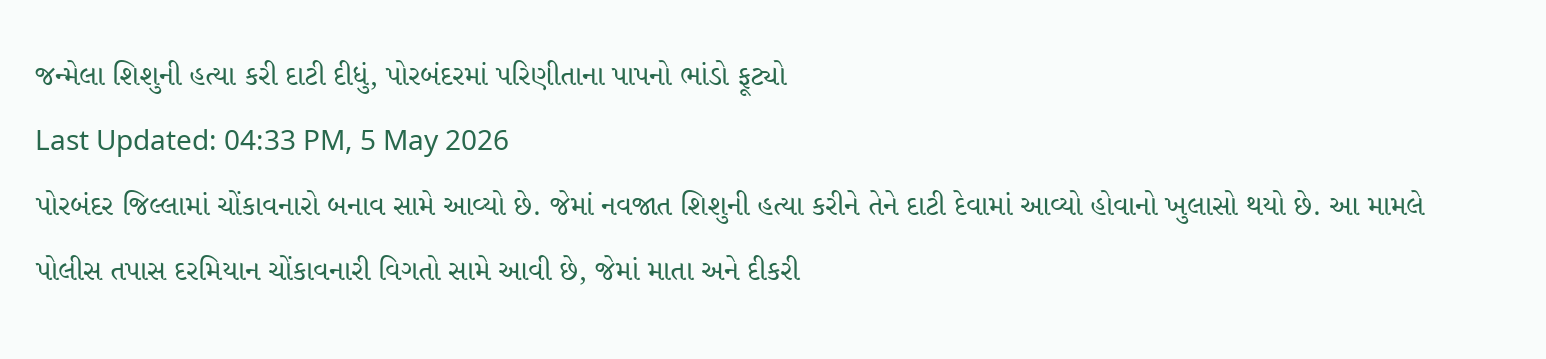જન્મેલા શિશુની હત્યા કરી દાટી દીધું, પોરબંદરમાં પરિણીતાના પાપનો ભાંડો ફૂટ્યો
Last Updated: 04:33 PM, 5 May 2026
પોરબંદર જિલ્લામાં ચોંકાવનારો બનાવ સામે આવ્યો છે. જેમાં નવજાત શિશુની હત્યા કરીને તેને દાટી દેવામાં આવ્યો હોવાનો ખુલાસો થયો છે. આ મામલે પોલીસ તપાસ દરમિયાન ચોંકાવનારી વિગતો સામે આવી છે, જેમાં માતા અને દીકરી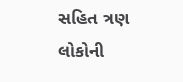સહિત ત્રણ લોકોની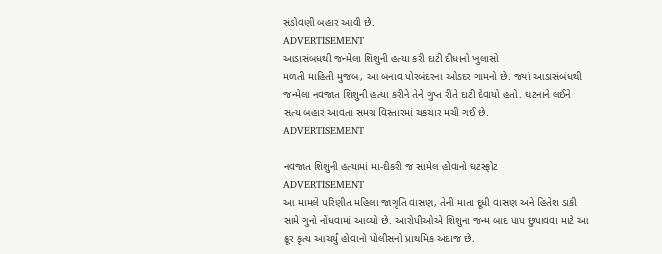સંડોવણી બહાર આવી છે.
ADVERTISEMENT
આડાસંબધથી જન્મેલા શિશુની હત્યા કરી દાટી દીધાનો ખુલાસો
મળતી માહિતી મુજબ, આ બનાવ પોરબંદરના ઓડદર ગામનો છે. જ્યાં આડાસંબંધથી જન્મેલા નવજાત શિશુની હત્યા કરીને તેને ગુપ્ત રીતે દાટી દેવાયો હતો. ઘટનાને લઈને સત્ય બહાર આવતા સમગ્ર વિસ્તારમાં ચકચાર મચી ગઈ છે.
ADVERTISEMENT

નવજાત શિશુની હત્યામાં મા-દીકરી જ સામેલ હોવાનો ઘટસ્ફોટ
ADVERTISEMENT
આ મામલે પરિણીત મહિલા જાગૃતિ વાસણ, તેની માતા દૂધી વાસણ અને હિતેશ ડાકી સામે ગુનો નોંધવામાં આવ્યો છે. આરોપીઓએ શિશુના જન્મ બાદ પાપ છુપાવવા માટે આ ક્રૂર કૃત્ય આચર્યું હોવાનો પોલીસનો પ્રાથમિક અંદાજ છે.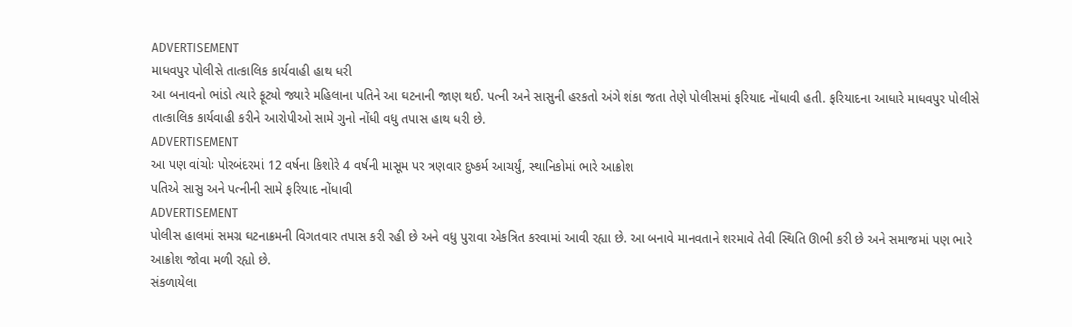ADVERTISEMENT
માધવપુર પોલીસે તાત્કાલિક કાર્યવાહી હાથ ધરી
આ બનાવનો ભાંડો ત્યારે ફૂટ્યો જ્યારે મહિલાના પતિને આ ઘટનાની જાણ થઈ. પત્ની અને સાસુની હરકતો અંગે શંકા જતા તેણે પોલીસમાં ફરિયાદ નોંધાવી હતી. ફરિયાદના આધારે માધવપુર પોલીસે તાત્કાલિક કાર્યવાહી કરીને આરોપીઓ સામે ગુનો નોંધી વધુ તપાસ હાથ ધરી છે.
ADVERTISEMENT
આ પણ વાંચોઃ પોરબંદરમાં 12 વર્ષના કિશોરે 4 વર્ષની માસૂમ પર ત્રણવાર દુષ્કર્મ આચર્યું, સ્થાનિકોમાં ભારે આક્રોશ
પતિએ સાસુ અને પત્નીની સામે ફરિયાદ નોંધાવી
ADVERTISEMENT
પોલીસ હાલમાં સમગ્ર ઘટનાક્રમની વિગતવાર તપાસ કરી રહી છે અને વધુ પુરાવા એકત્રિત કરવામાં આવી રહ્યા છે. આ બનાવે માનવતાને શરમાવે તેવી સ્થિતિ ઊભી કરી છે અને સમાજમાં પણ ભારે આક્રોશ જોવા મળી રહ્યો છે.
સંકળાયેલા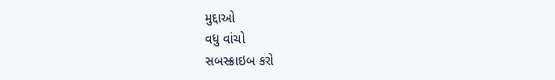મુદ્દાઓ
વધુ વાંચો
સબસ્ક્રાઇબ કરો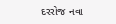દરરોજ નવા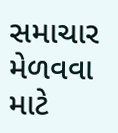સમાચાર મેળવવા માટે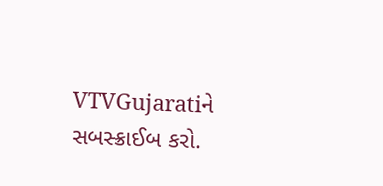VTVGujaratiને સબસ્ક્રાઈબ કરો.